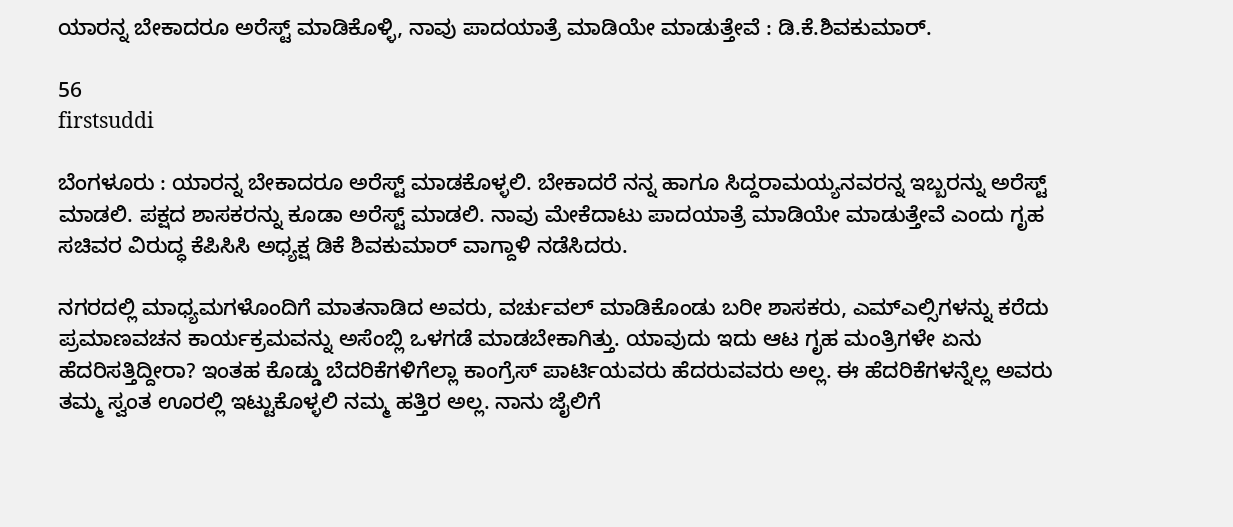ಯಾರನ್ನ ಬೇಕಾದರೂ ಅರೆಸ್ಟ್ ಮಾಡಿಕೊಳ್ಳಿ, ನಾವು ಪಾದಯಾತ್ರೆ ಮಾಡಿಯೇ ಮಾಡುತ್ತೇವೆ : ಡಿ.ಕೆ.ಶಿವಕುಮಾರ್.

56
firstsuddi

ಬೆಂಗಳೂರು : ಯಾರನ್ನ ಬೇಕಾದರೂ ಅರೆಸ್ಟ್ ಮಾಡಕೊಳ್ಳಲಿ. ಬೇಕಾದರೆ ನನ್ನ ಹಾಗೂ ಸಿದ್ದರಾಮಯ್ಯನವರನ್ನ ಇಬ್ಬರನ್ನು ಅರೆಸ್ಟ್ ಮಾಡಲಿ. ಪಕ್ಷದ ಶಾಸಕರನ್ನು ಕೂಡಾ ಅರೆಸ್ಟ್ ಮಾಡಲಿ. ನಾವು ಮೇಕೆದಾಟು ಪಾದಯಾತ್ರೆ ಮಾಡಿಯೇ ಮಾಡುತ್ತೇವೆ ಎಂದು ಗೃಹ ಸಚಿವರ ವಿರುದ್ಧ ಕೆಪಿಸಿಸಿ ಅಧ್ಯಕ್ಷ ಡಿಕೆ ಶಿವಕುಮಾರ್ ವಾಗ್ದಾಳಿ ನಡೆಸಿದರು.

ನಗರದಲ್ಲಿ ಮಾಧ್ಯಮಗಳೊಂದಿಗೆ ಮಾತನಾಡಿದ ಅವರು, ವರ್ಚುವಲ್ ಮಾಡಿಕೊಂಡು ಬರೀ ಶಾಸಕರು, ಎಮ್ಎಲ್ಸಿಗಳನ್ನು ಕರೆದು ಪ್ರಮಾಣವಚನ ಕಾರ್ಯಕ್ರಮವನ್ನು ಅಸೆಂಬ್ಲಿ ಒಳಗಡೆ ಮಾಡಬೇಕಾಗಿತ್ತು. ಯಾವುದು ಇದು ಆಟ ಗೃಹ ಮಂತ್ರಿಗಳೇ ಏನು ಹೆದರಿಸತ್ತಿದ್ದೀರಾ? ಇಂತಹ ಕೊಡ್ಡು ಬೆದರಿಕೆಗಳಿಗೆಲ್ಲಾ ಕಾಂಗ್ರೆಸ್ ಪಾರ್ಟಿಯವರು ಹೆದರುವವರು ಅಲ್ಲ. ಈ ಹೆದರಿಕೆಗಳನ್ನೆಲ್ಲ ಅವರು ತಮ್ಮ ಸ್ವಂತ ಊರಲ್ಲಿ ಇಟ್ಟುಕೊಳ್ಳಲಿ ನಮ್ಮ ಹತ್ತಿರ ಅಲ್ಲ. ನಾನು ಜೈಲಿಗೆ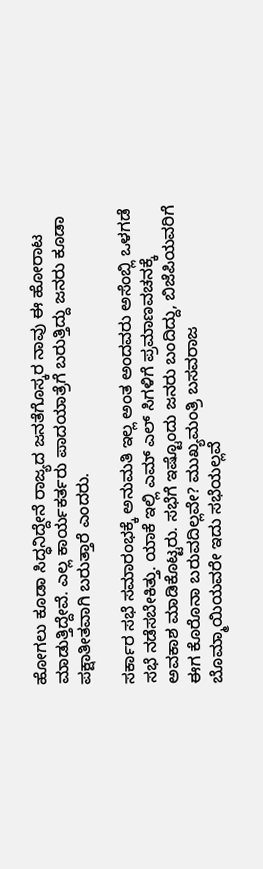ಹೋಗಲು ಕೂಡಾ ಸಿದ್ಧನಿದ್ದೇನೆ ರಾಜ್ಯದ ಜನತೆಗೊಸ್ಕರ ನಾವು ಈ ಹೋರಾಟ ಮಾಡುತ್ತಿದ್ದೇವೆ. ಎಲ್ಲ ಕಾರ್ಯಕರ್ತರು ಪಾದಯಾತ್ರೆಗೆ ಬರುತ್ತಿದ್ದು ಜನರು ಕೂಡಾ ಪಕ್ಷಾತೀತವಾಗಿ ಬರುತ್ತಾರೆ ಎಂದರು.

ಸರ್ಕಾರ ಸಭೆ ಸಮಾರಂಭಕ್ಕೆ ಅನುಮತಿ ಇಲ್ಲ ಅಂತ ಅಂದವರು ಅಸೆಂಬ್ಲಿ ಒಳಗಡೆ ಸಭೆ ನಡೆಸಬೇಕಿತ್ತು. ಯಾಕೆ ಇಲ್ಲಿ ಎಮ್ ಎಲ್ ಸಿಗಳಿಗೆ ಪ್ರಮಾಣವಚನಕ್ಕೆ ಅವಕಾಶ ಮಾಡಿಕೊಟ್ಟರು. ಸಭೆಗೆ ಇಷ್ಟೊಂದು ಜನರು ಬಂದಿದ್ದು, ಬಿಜೆಪಿಯವರಿಗೆ ಈಗ ಕೊರೊನಾ ಬರುವದಿಲ್ಲವೇ? ಮುಖ್ಯಮಂತ್ರಿ ಬಸವರಾಜ ಬೊಮ್ಮಾಯಿಯವರೇ ಇದು ಸಭೆಯಲ್ಲವೆ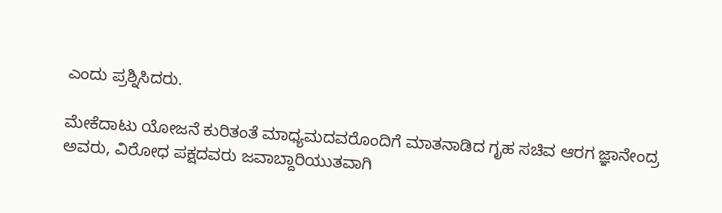ಎಂದು ಪ್ರಶ್ನಿಸಿದರು.

ಮೇಕೆದಾಟು ಯೋಜನೆ ಕುರಿತಂತೆ ಮಾಧ್ಯಮದವರೊಂದಿಗೆ ಮಾತನಾಡಿದ ಗೃಹ ಸಚಿವ ಆರಗ ಜ್ಞಾನೇಂದ್ರ ಅವರು, ವಿರೋಧ ಪಕ್ಷದವರು ಜವಾಬ್ದಾರಿಯುತವಾಗಿ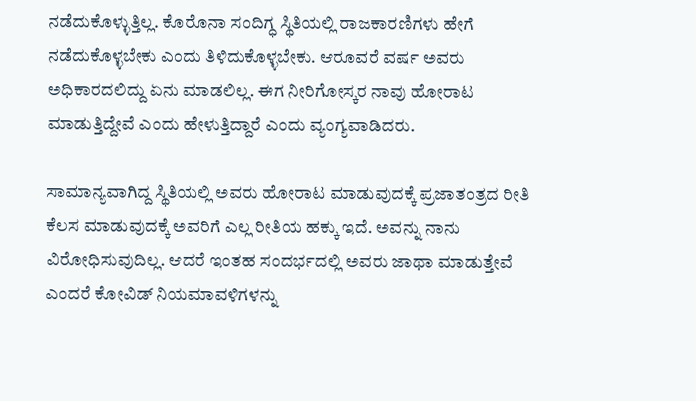ನಡೆದುಕೊಳ್ಳುತ್ತಿಲ್ಲ. ಕೊರೊನಾ ಸಂದಿಗ್ಧ ಸ್ಥಿತಿಯಲ್ಲಿ ರಾಜಕಾರಣಿಗಳು ಹೇಗೆ ನಡೆದುಕೊಳ್ಳಬೇಕು ಎಂದು ತಿಳಿದುಕೊಳ್ಳಬೇಕು. ಆರೂವರೆ ವರ್ಷ ಅವರು ಅಧಿಕಾರದಲಿದ್ದು ಏನು ಮಾಡಲಿಲ್ಲ. ಈಗ ನೀರಿಗೋಸ್ಕರ ನಾವು ಹೋರಾಟ ಮಾಡುತ್ತಿದ್ದೇವೆ ಎಂದು ಹೇಳುತ್ತಿದ್ದಾರೆ ಎಂದು ವ್ಯಂಗ್ಯವಾಡಿದರು.

ಸಾಮಾನ್ಯವಾಗಿದ್ದ ಸ್ಥಿತಿಯಲ್ಲಿ ಅವರು ಹೋರಾಟ ಮಾಡುವುದಕ್ಕೆ ಪ್ರಜಾತಂತ್ರದ ರೀತಿ ಕೆಲಸ ಮಾಡುವುದಕ್ಕೆ ಅವರಿಗೆ ಎಲ್ಲ ರೀತಿಯ ಹಕ್ಕು ಇದೆ. ಅವನ್ನು ನಾನು ವಿರೋಧಿಸುವುದಿಲ್ಲ. ಆದರೆ ಇಂತಹ ಸಂದರ್ಭದಲ್ಲಿ ಅವರು ಜಾಥಾ ಮಾಡುತ್ತೇವೆ ಎಂದರೆ ಕೋವಿಡ್ ನಿಯಮಾವಳಿಗಳನ್ನು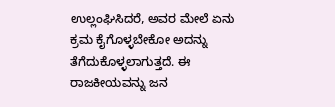ಉಲ್ಲಂಘಿಸಿದರೆ, ಅವರ ಮೇಲೆ ಏನು ಕ್ರಮ ಕೈಗೊಳ್ಳಬೇಕೋ ಅದನ್ನು ತೆಗೆದುಕೊಳ್ಳಲಾಗುತ್ತದೆ. ಈ ರಾಜಕೀಯವನ್ನು ಜನ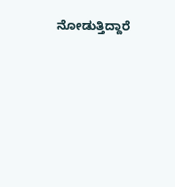ನೋಡುತ್ತಿದ್ದಾರೆ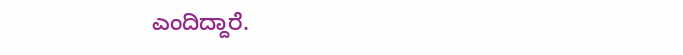ಎಂದಿದ್ದಾರೆ.